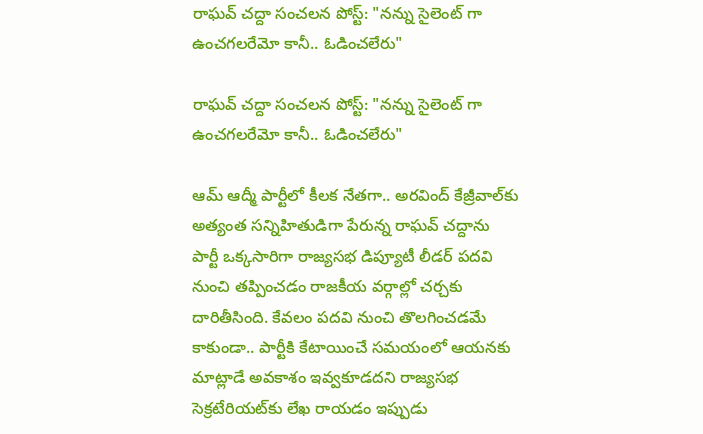రాఘవ్ చద్దా సంచలన పోస్ట్: "నన్ను సైలెంట్ గా ఉంచగలరేమో కానీ.. ఓడించలేరు"

రాఘవ్ చద్దా సంచలన పోస్ట్: "నన్ను సైలెంట్ గా ఉంచగలరేమో కానీ.. ఓడించలేరు"

ఆమ్ ఆద్మీ పార్టీలో కీలక నేతగా.. అరవింద్ కేజ్రీవాల్‌కు అత్యంత సన్నిహితుడిగా పేరున్న రాఘవ్ చద్దాను పార్టీ ఒక్కసారిగా రాజ్యసభ డిప్యూటీ లీడర్ పదవి నుంచి తప్పించడం రాజకీయ వర్గాల్లో చర్చకు దారితీసింది. కేవలం పదవి నుంచి తొలగించడమే కాకుండా.. పార్టీకి కేటాయించే సమయంలో ఆయనకు మాట్లాడే అవకాశం ఇవ్వకూడదని రాజ్యసభ సెక్రటేరియట్‌కు లేఖ రాయడం ఇప్పుడు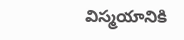విస్మయానికి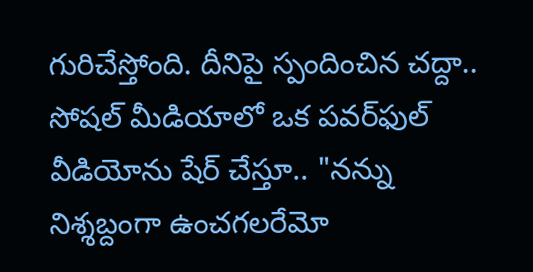గురిచేస్తోంది. దీనిపై స్పందించిన చద్దా.. సోషల్ మీడియాలో ఒక పవర్‌ఫుల్ వీడియోను షేర్ చేస్తూ.. "నన్ను నిశ్శబ్దంగా ఉంచగలరేమో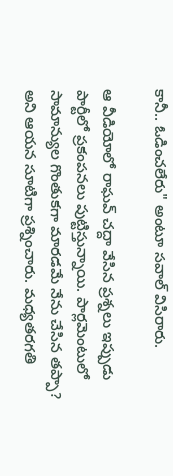కానీ.. ఓడించలేరు" అంటూ సవాల్ విసిరారు.

ఆ వీడియోలో రాఘవ్ చద్దా వేసిన ప్రశ్నలు ఇప్పుడు పార్టీలో ప్రకంపనలు పుట్టిస్తున్నాయి. పార్లమెంటులో సామాన్యుల గొంతుకగా మారడమే నేను చేసిన తప్పా? అని ఆయన సూటిగా ప్రశ్నించారు. మధ్యతరగతి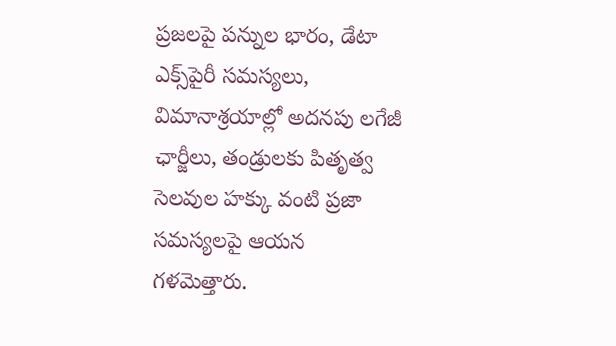ప్రజలపై పన్నుల భారం, డేటా ఎక్స్‌పైరీ సమస్యలు, విమానాశ్రయాల్లో అదనపు లగేజీ ఛార్జీలు, తండ్రులకు పితృత్వ సెలవుల హక్కు వంటి ప్రజా సమస్యలపై ఆయన గళమెత్తారు.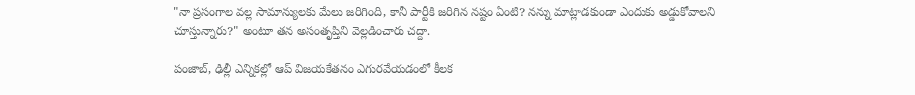"నా ప్రసంగాల వల్ల సామాన్యులకు మేలు జరిగింది, కానీ పార్టీకి జరిగిన నష్టం ఏంటి? నన్ను మాట్లాడకుండా ఎందుకు అడ్డుకోవాలని చూస్తున్నారు?" అంటూ తన అసంతృప్తిని వెల్లడించారు చద్దా.

పంజాబ్, ఢిల్లీ ఎన్నికల్లో ఆప్ విజయకేతనం ఎగురవేయడంలో కీలక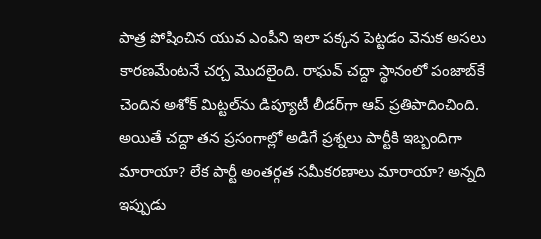పాత్ర పోషించిన యువ ఎంపీని ఇలా పక్కన పెట్టడం వెనుక అసలు కారణమేంటనే చర్చ మొదలైంది. రాఘవ్ చద్దా స్థానంలో పంజాబ్‌కే చెందిన అశోక్ మిట్టల్‌ను డిప్యూటీ లీడర్‌గా ఆప్ ప్రతిపాదించింది. అయితే చద్దా తన ప్రసంగాల్లో అడిగే ప్రశ్నలు పార్టీకి ఇబ్బందిగా మారాయా? లేక పార్టీ అంతర్గత సమీకరణాలు మారాయా? అన్నది ఇప్పుడు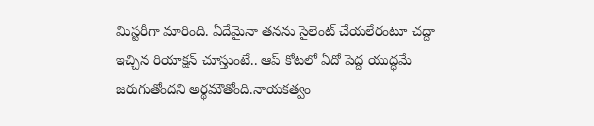మిస్టరీగా మారింది. ఏదేమైనా తనను సైలెంట్ చేయలేరంటూ చద్దా ఇచ్చిన రియాక్షన్ చూస్తుంటే.. ఆప్ కోటలో ఏదో పెద్ద యుద్ధమే జరుగుతోందని అర్థమౌతోంది.నాయకత్వం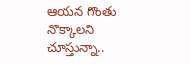ఆయన గొంతు నొక్కాలని చూస్తున్నా..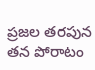ప్రజల తరపున తన పోరాటం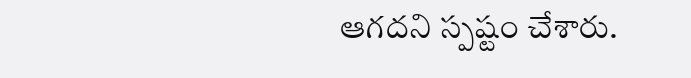ఆగదని స్పష్టం చేశారు.